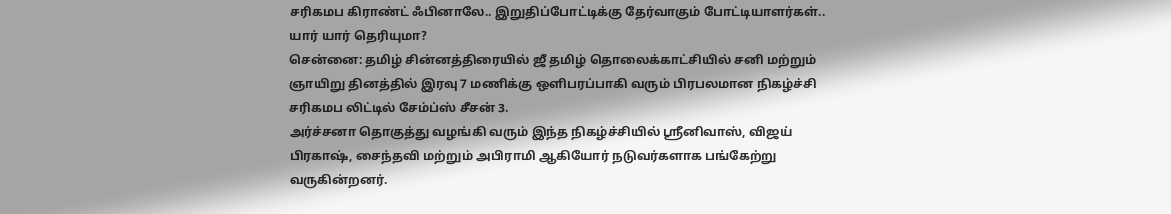சரிகமப கிராண்ட் ஃபினாலே.. இறுதிப்போட்டிக்கு தேர்வாகும் போட்டியாளர்கள்.. யார் யார் தெரியுமா?
சென்னை: தமிழ் சின்னத்திரையில் ஜீ தமிழ் தொலைக்காட்சியில் சனி மற்றும் ஞாயிறு தினத்தில் இரவு 7 மணிக்கு ஒளிபரப்பாகி வரும் பிரபலமான நிகழ்ச்சி சரிகமப லிட்டில் சேம்ப்ஸ் சீசன் 3.
அர்ச்சனா தொகுத்து வழங்கி வரும் இந்த நிகழ்ச்சியில் ஸ்ரீனிவாஸ், விஜய் பிரகாஷ், சைந்தவி மற்றும் அபிராமி ஆகியோர் நடுவர்களாக பங்கேற்று வருகின்றனர்.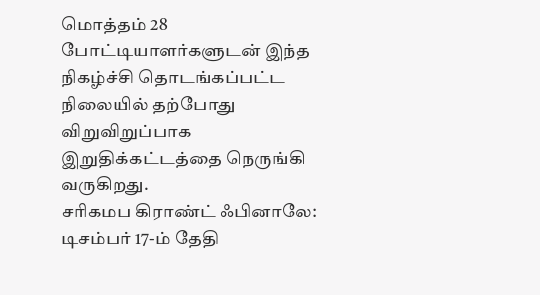மொத்தம் 28 போட்டியாளர்களுடன் இந்த நிகழ்ச்சி தொடங்கப்பட்ட நிலையில் தற்போது விறுவிறுப்பாக இறுதிக்கட்டத்தை நெருங்கி வருகிறது.
சரிகமப கிராண்ட் ஃபினாலே: டிசம்பர் 17-ம் தேதி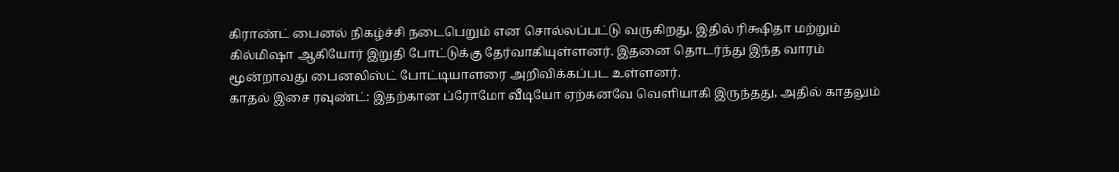கிராண்ட் பைனல் நிகழ்ச்சி நடைபெறும் என சொல்லப்பட்டு வருகிறது. இதில் ரிக்ஷிதா மற்றும் கில்மிஷா ஆகியோர் இறுதி போட்டுக்கு தேர்வாகியுள்ளனர். இதனை தொடர்ந்து இந்த வாரம் மூன்றாவது பைனலிஸ்ட் போட்டியாளரை அறிவிக்கப்பட உள்ளனர்.
காதல் இசை ரவுண்ட்: இதற்கான ப்ரோமோ வீடியோ ஏற்கனவே வெளியாகி இருந்தது, அதில் காதலும்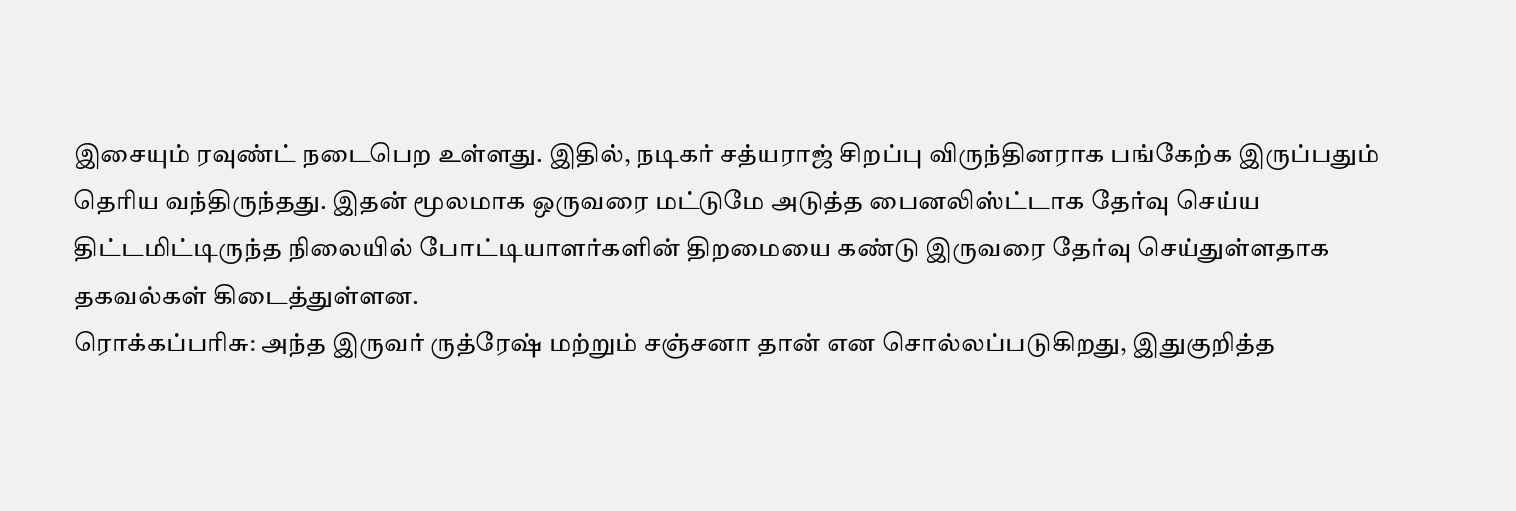இசையும் ரவுண்ட் நடைபெற உள்ளது. இதில், நடிகர் சத்யராஜ் சிறப்பு விருந்தினராக பங்கேற்க இருப்பதும் தெரிய வந்திருந்தது. இதன் மூலமாக ஒருவரை மட்டுமே அடுத்த பைனலிஸ்ட்டாக தேர்வு செய்ய திட்டமிட்டிருந்த நிலையில் போட்டியாளர்களின் திறமையை கண்டு இருவரை தேர்வு செய்துள்ளதாக தகவல்கள் கிடைத்துள்ளன.
ரொக்கப்பரிசு: அந்த இருவர் ருத்ரேஷ் மற்றும் சஞ்சனா தான் என சொல்லப்படுகிறது, இதுகுறித்த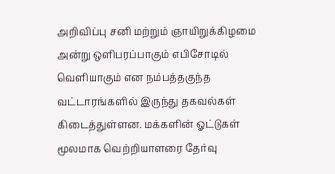அறிவிப்பு சனி மற்றும் ஞாயிறுக்கிழமை அன்று ஒளிபரப்பாகும் எபிசோடில் வெளியாகும் என நம்பத்தகுந்த வட்டாரங்களில் இருந்து தகவல்கள் கிடைத்துள்ளன. மக்களின் ஓட்டுகள் மூலமாக வெற்றியாளரை தேர்வு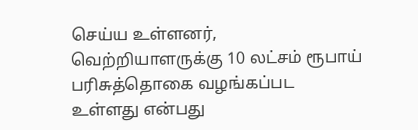செய்ய உள்ளனர், வெற்றியாளருக்கு 10 லட்சம் ரூபாய் பரிசுத்தொகை வழங்கப்பட உள்ளது என்பது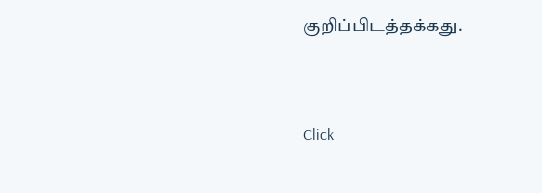குறிப்பிடத்தக்கது.


Click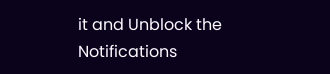it and Unblock the Notifications